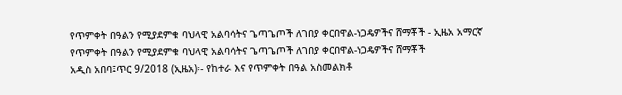የጥምቀት በዓልን የሚያደምቁ ባህላዊ አልባሳትና ጌጣጌጦች ለገበያ ቀርበዋል-ነጋዴዎችና ሸማቾች - ኢዜአ አማርኛ
የጥምቀት በዓልን የሚያደምቁ ባህላዊ አልባሳትና ጌጣጌጦች ለገበያ ቀርበዋል-ነጋዴዎችና ሸማቾች
አዲስ አበባ፤ጥር 9/2018 (ኢዜአ)፡- የከተራ እና የጥምቀት በዓል አስመልክቶ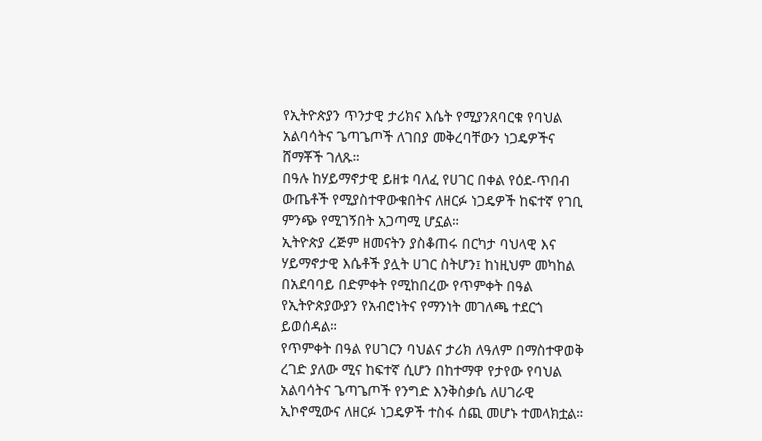የኢትዮጵያን ጥንታዊ ታሪክና እሴት የሚያንጸባርቁ የባህል አልባሳትና ጌጣጌጦች ለገበያ መቅረባቸውን ነጋዴዎችና ሸማቾች ገለጹ።
በዓሉ ከሃይማኖታዊ ይዘቱ ባለፈ የሀገር በቀል የዕደ-ጥበብ ውጤቶች የሚያስተዋውቁበትና ለዘርፉ ነጋዴዎች ከፍተኛ የገቢ ምንጭ የሚገኝበት አጋጣሚ ሆኗል።
ኢትዮጵያ ረጅም ዘመናትን ያስቆጠሩ በርካታ ባህላዊ እና ሃይማኖታዊ እሴቶች ያሏት ሀገር ስትሆን፤ ከነዚህም መካከል በአደባባይ በድምቀት የሚከበረው የጥምቀት በዓል የኢትዮጵያውያን የአብሮነትና የማንነት መገለጫ ተደርጎ ይወሰዳል።
የጥምቀት በዓል የሀገርን ባህልና ታሪክ ለዓለም በማስተዋወቅ ረገድ ያለው ሚና ከፍተኛ ሲሆን በከተማዋ የታየው የባህል አልባሳትና ጌጣጌጦች የንግድ እንቅስቃሴ ለሀገራዊ ኢኮኖሚውና ለዘርፉ ነጋዴዎች ተስፋ ሰጪ መሆኑ ተመላክቷል።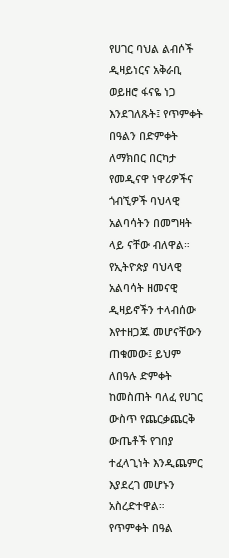የሀገር ባህል ልብሶች ዲዛይነርና አቅራቢ ወይዘሮ ፋናዬ ነጋ እንደገለጹት፤ የጥምቀት በዓልን በድምቀት ለማክበር በርካታ የመዲናዋ ነዋሪዎችና ጎብኚዎች ባህላዊ አልባሳትን በመግዛት ላይ ናቸው ብለዋል።
የኢትዮጵያ ባህላዊ አልባሳት ዘመናዊ ዲዛይኖችን ተላብሰው እየተዘጋጁ መሆናቸውን ጠቁመው፤ ይህም ለበዓሉ ድምቀት ከመስጠት ባለፈ የሀገር ውስጥ የጨርቃጨርቅ ውጤቶች የገበያ ተፈላጊነት እንዲጨምር እያደረገ መሆኑን አስረድተዋል።
የጥምቀት በዓል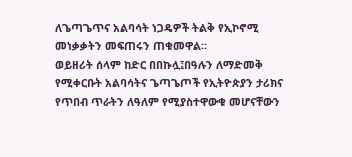ለጌጣጌጥና አልባሳት ነጋዴዎች ትልቅ የኢኮኖሚ መነቃቃትን መፍጠሩን ጠቁመዋል፡፡
ወይዘሪት ሰላም ከድር በበኩሏ፤በዓሉን ለማድመቅ የሚቀርቡት አልባሳትና ጌጣጌጦች የኢትዮጵያን ታሪክና የጥበብ ጥራትን ለዓለም የሚያስተዋውቁ መሆናቸውን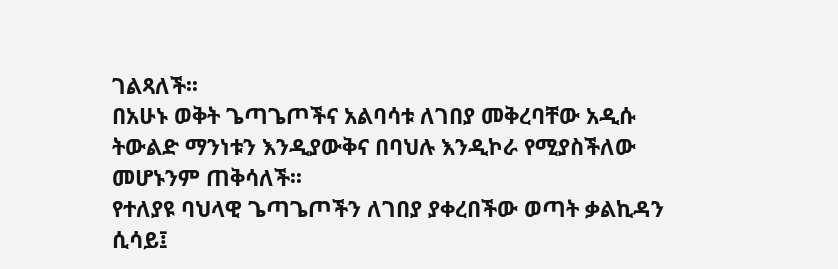ገልጻለች፡፡
በአሁኑ ወቅት ጌጣጌጦችና አልባሳቱ ለገበያ መቅረባቸው አዲሱ ትውልድ ማንነቱን እንዲያውቅና በባህሉ እንዲኮራ የሚያስችለው መሆኑንም ጠቅሳለች፡፡
የተለያዩ ባህላዊ ጌጣጌጦችን ለገበያ ያቀረበችው ወጣት ቃልኪዳን ሲሳይ፤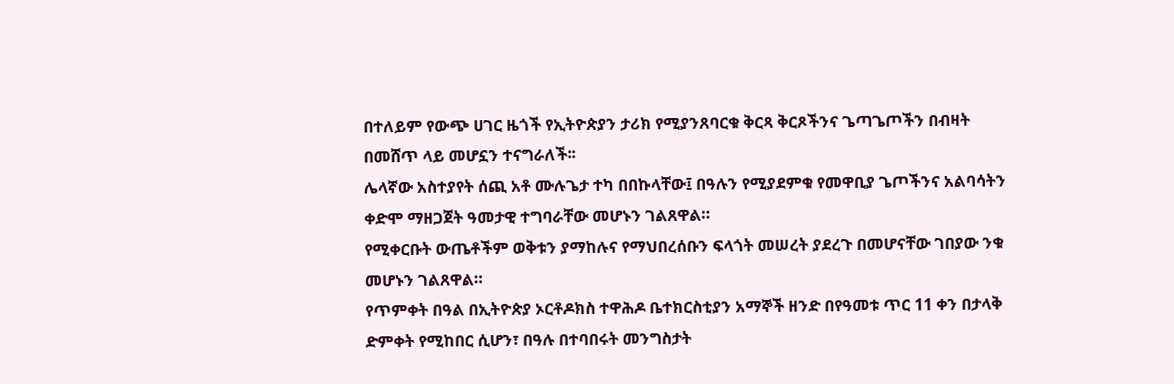በተለይም የውጭ ሀገር ዜጎች የኢትዮጵያን ታሪክ የሚያንጸባርቁ ቅርጻ ቅርጾችንና ጌጣጌጦችን በብዛት በመሸጥ ላይ መሆኗን ተናግራለች፡፡
ሌላኛው አስተያየት ሰጪ አቶ ሙሉጌታ ተካ በበኩላቸው፤ በዓሉን የሚያደምቁ የመዋቢያ ጌጦችንና አልባሳትን ቀድሞ ማዘጋጀት ዓመታዊ ተግባራቸው መሆኑን ገልጸዋል።
የሚቀርቡት ውጤቶችም ወቅቱን ያማከሉና የማህበረሰቡን ፍላጎት መሠረት ያደረጉ በመሆናቸው ገበያው ንቁ መሆኑን ገልጸዋል።
የጥምቀት በዓል በኢትዮጵያ ኦርቶዶክስ ተዋሕዶ ቤተክርስቲያን አማኞች ዘንድ በየዓመቱ ጥር 11 ቀን በታላቅ ድምቀት የሚከበር ሲሆን፣ በዓሉ በተባበሩት መንግስታት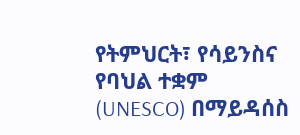የትምህርት፣ የሳይንስና የባህል ተቋም (UNESCO) በማይዳሰስ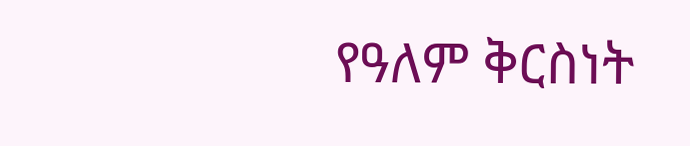የዓለም ቅርስነት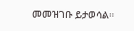መመዝገቡ ይታወሳል።